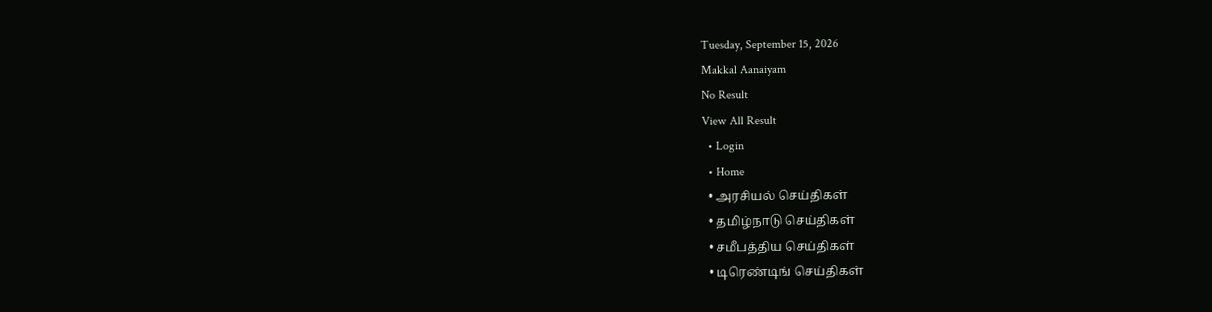Tuesday, September 15, 2026
Makkal Aanaiyam
No Result
View All Result
  • Login
  • Home
  • அரசியல் செய்திகள்
  • தமிழ்நாடு செய்திகள்
  • சமீபத்திய செய்திகள்
  • டிரெண்டிங் செய்திகள்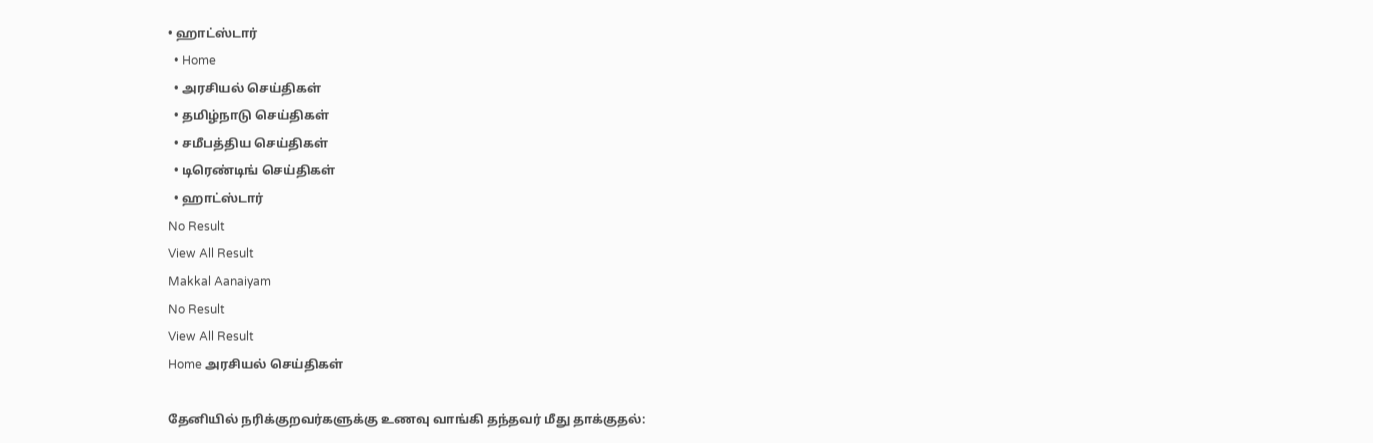• ஹாட்ஸ்டார்
  • Home
  • அரசியல் செய்திகள்
  • தமிழ்நாடு செய்திகள்
  • சமீபத்திய செய்திகள்
  • டிரெண்டிங் செய்திகள்
  • ஹாட்ஸ்டார்
No Result
View All Result
Makkal Aanaiyam
No Result
View All Result
Home அரசியல் செய்திகள்

தேனியில் நரிக்குறவர்களுக்கு உணவு வாங்கி தந்தவர் மீது தாக்குதல்: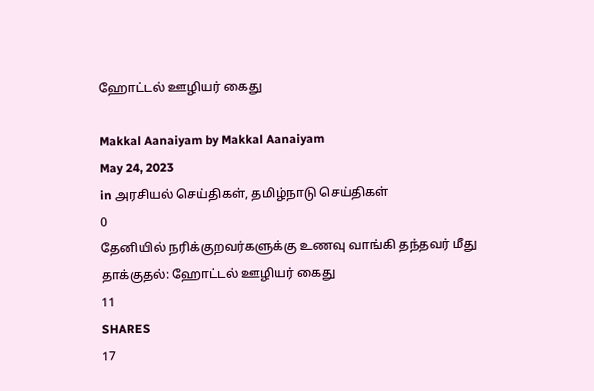ஹோட்டல் ஊழியர் கைது

Makkal Aanaiyam by Makkal Aanaiyam
May 24, 2023
in அரசியல் செய்திகள், தமிழ்நாடு செய்திகள்
0
தேனியில் நரிக்குறவர்களுக்கு உணவு வாங்கி தந்தவர் மீது தாக்குதல்: ஹோட்டல் ஊழியர் கைது
11
SHARES
17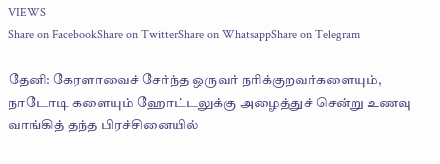VIEWS
Share on FacebookShare on TwitterShare on WhatsappShare on Telegram

தேனி: கேரளாவைச் சேர்ந்த ஒருவர் நரிக்குறவர்களையும், நாடோடி களையும் ஹோட்டலுக்கு அழைத்துச் சென்று உணவு வாங்கித் தந்த பிரச்சினையில்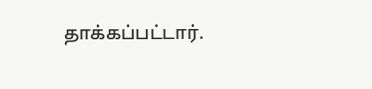தாக்கப்பட்டார்.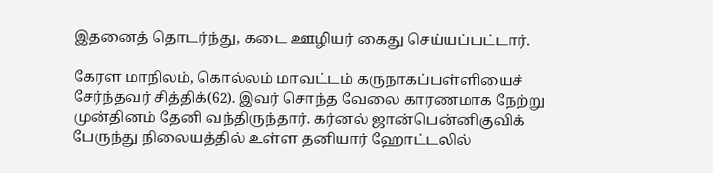இதனைத் தொடர்ந்து, கடை ஊழியர் கைது செய்யப்பட்டார்.

கேரள மாநிலம், கொல்லம் மாவட்டம் கருநாகப்பள்ளியைச் சேர்ந்தவர் சித்திக்(62). இவர் சொந்த வேலை காரணமாக நேற்று முன்தினம் தேனி வந்திருந்தார். கர்னல் ஜான்பென்னிகுவிக் பேருந்து நிலையத்தில் உள்ள தனியார் ஹோட்டலில்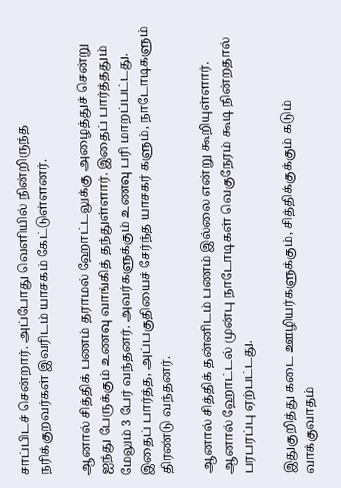சாப்பிடச் சென்றார். அப்போது வெளியில் நின்றிருந்த நரிக்குறவர்கள் இவரிடம் யாசகம் கேட்டுள்ளனர்.

ஆனால் சித்திக் பணம் தராமல் ஹோட்டலுக்கு அழைத்துச் சென்று ஐந்து பேருக்கும் உணவு வாங்கித் தந்துள்ளார். இதைப் பார்த்ததும் மேலும் 3 பேர் வந்தனர். அவர்களுக்கும் உணவு பரி மாறப்பட்டது. இதைப் பார்த்த, அப்பகுதியைச் சேர்ந்த யாசகர் களும், நாடோடிகளும் திரண்டு வந்தனர்.

ஆனால் சித்திக் தன்னிடம் பணம் இல்லை என்று கூறியுள்ளார். ஆனால் ஹோட்டல் முன்பு நாடோடிகள் வெகுநேரம் கூடி நின்றதால் பரபரப்பு ஏற்பட்டது.

இதுகுறித்து கடை ஊழியர்களுக்கும், சித்திக்குக்கும் கடும் வாக்குவாதம்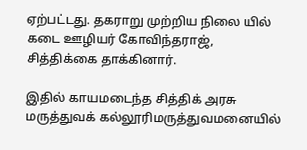ஏற்பட்டது. தகராறு முற்றிய நிலை யில் கடை ஊழியர் கோவிந்தராஜ், சித்திக்கை தாக்கினார்.

இதில் காயமடைந்த சித்திக் அரசு மருத்துவக் கல்லூரிமருத்துவமனையில்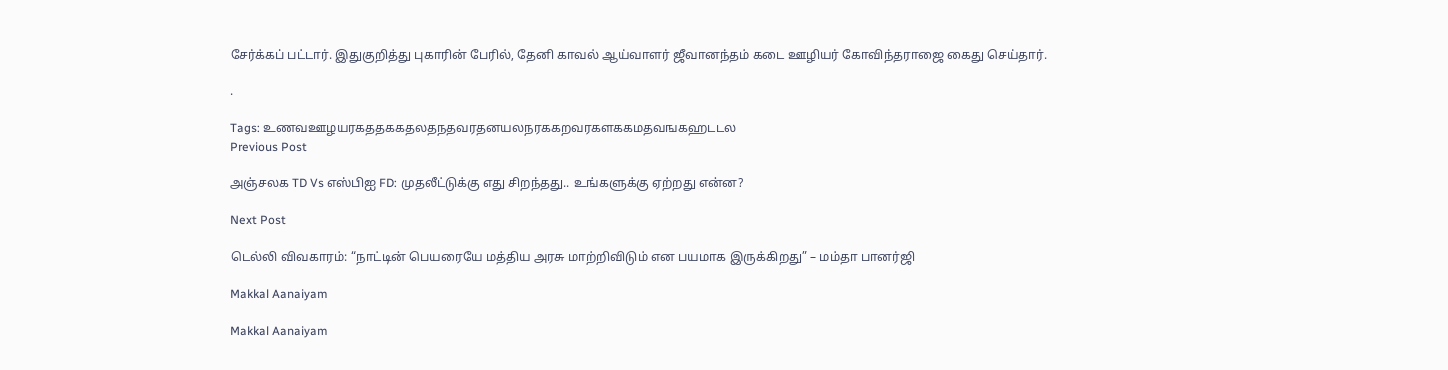சேர்க்கப் பட்டார். இதுகுறித்து புகாரின் பேரில், தேனி காவல் ஆய்வாளர் ஜீவானந்தம் கடை ஊழியர் கோவிந்தராஜை கைது செய்தார்.

.

Tags: உணவஊழயரகததககதலதநதவரதனயலநரககறவரகளககமதவஙகஹடடல
Previous Post

அஞ்சலக TD Vs எஸ்பிஐ FD: முதலீட்டுக்கு எது சிறந்தது.. உங்களுக்கு ஏற்றது என்ன?

Next Post

டெல்லி விவகாரம்: “நாட்டின் பெயரையே மத்திய அரசு மாற்றிவிடும் என பயமாக இருக்கிறது” – மம்தா பானர்ஜி

Makkal Aanaiyam

Makkal Aanaiyam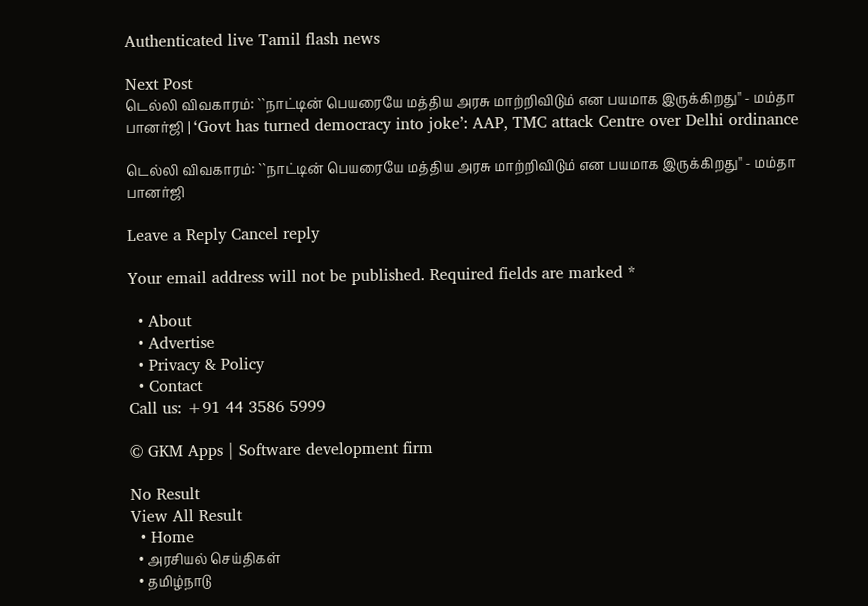Authenticated live Tamil flash news

Next Post
டெல்லி விவகாரம்: ``நாட்டின் பெயரையே மத்திய அரசு மாற்றிவிடும் என பயமாக இருக்கிறது'' - மம்தா பானர்ஜி | ‘Govt has turned democracy into joke’: AAP, TMC attack Centre over Delhi ordinance

டெல்லி விவகாரம்: ``நாட்டின் பெயரையே மத்திய அரசு மாற்றிவிடும் என பயமாக இருக்கிறது'' - மம்தா பானர்ஜி

Leave a Reply Cancel reply

Your email address will not be published. Required fields are marked *

  • About
  • Advertise
  • Privacy & Policy
  • Contact
Call us: +91 44 3586 5999

© GKM Apps | Software development firm

No Result
View All Result
  • Home
  • அரசியல் செய்திகள்
  • தமிழ்நாடு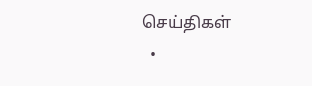செய்திகள்
  •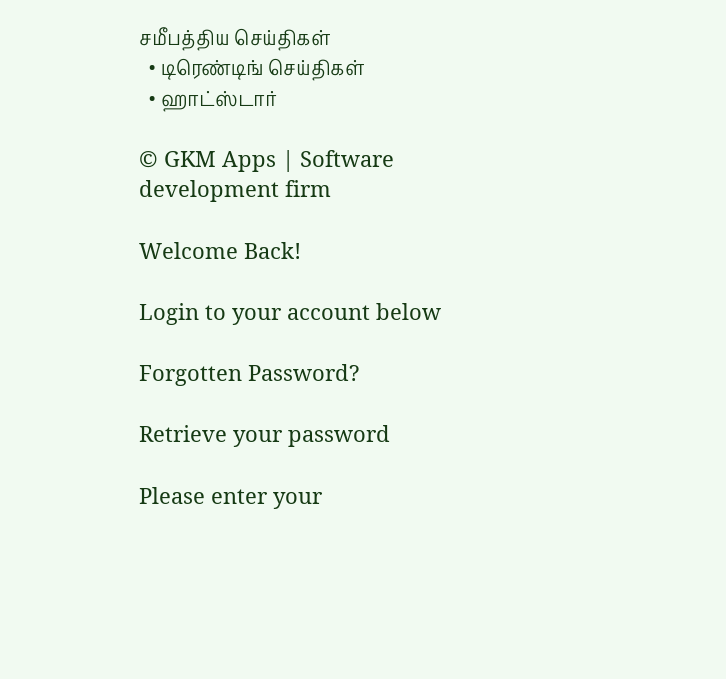சமீபத்திய செய்திகள்
  • டிரெண்டிங் செய்திகள்
  • ஹாட்ஸ்டார்

© GKM Apps | Software development firm

Welcome Back!

Login to your account below

Forgotten Password?

Retrieve your password

Please enter your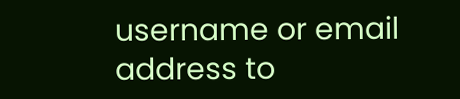username or email address to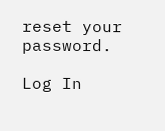reset your password.

Log In